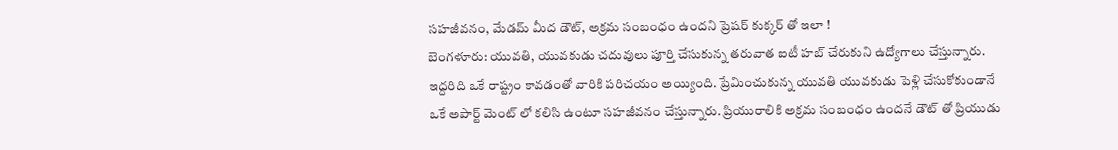సహజీవనం, మేడమ్ మీద డౌట్, అక్రమ సంబంధం ఉందని ప్రెషర్ కుక్కర్ తో ఇలా !
బెంగళూరు: యువతి, యువకుడు చదువులు పూర్తి చేసుకున్న తరువాత ఐటీ హబ్ చేరుకుని ఉద్యోగాలు చేస్తున్నారు. ఇద్దరిది ఒకే రాష్ట్రం కావడంతో వారికి పరిచయం అయ్యింది. ప్రేమించుకున్న యువతి యువకుడు పెళ్లి చేసుకోకుండానే ఒకే అపార్ట్ మెంట్ లో కలిసి ఉంటూ సహజీవనం చేస్తున్నారు. ప్రియురాలికి అక్రమ సంబంధం ఉందనే డౌట్ తో ప్రియుడు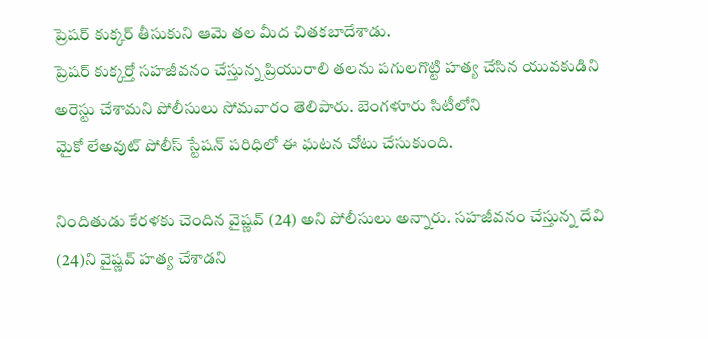ప్రెషర్ కుక్కర్ తీసుకుని ఆమె తల మీద చితకబాదేశాడు.
ప్రెషర్ కుక్కర్తో సహజీవనం చేస్తున్న ప్రియురాలి తలను పగులగొట్టి హత్య చేసిన యువకుడిని అరెస్టు చేశామని పోలీసులు సోమవారం తెలిపారు. బెంగళూరు సిటీలోని
మైకో లేఅవుట్ పోలీస్ స్టేషన్ పరిధిలో ఈ ఘటన చోటు చేసుకుంది.

నిందితుడు కేరళకు చెందిన వైష్ణవ్ (24) అని పోలీసులు అన్నారు. సహజీవనం చేస్తున్న దేవి (24)ని వైష్ణవ్ హత్య చేశాడని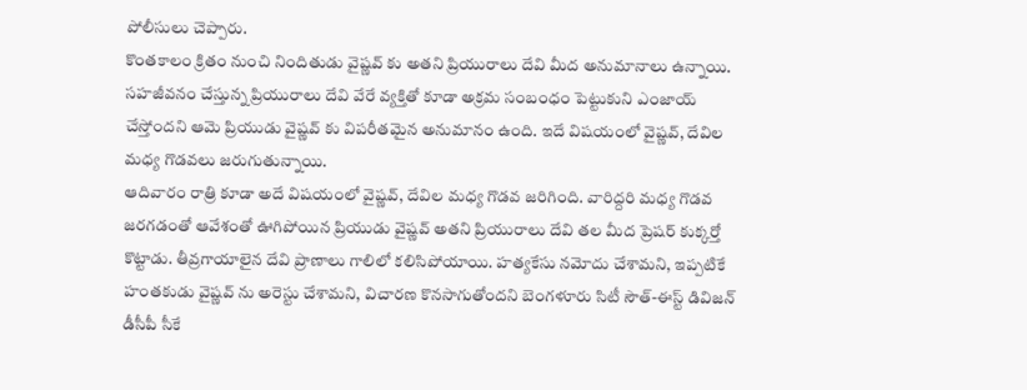పోలీసులు చెప్పారు.
కొంతకాలం క్రితం నుంచి నిందితుడు వైష్ణవ్ కు అతని ప్రియురాలు దేవి మీద అనుమానాలు ఉన్నాయి. సహజీవనం చేస్తున్న ప్రియురాలు దేవి వేరే వ్యక్తితో కూడా అక్రమ సంబంధం పెట్టుకుని ఎంజాయ్ చేస్తోందని ఆమె ప్రియుడు వైష్ణవ్ కు విపరీతమైన అనుమానం ఉంది. ఇదే విషయంలో వైష్ణవ్, దేవిల మధ్య గొడవలు జరుగుతున్నాయి.
ఆదివారం రాత్రి కూడా అదే విషయంలో వైష్ణవ్, దేవిల మధ్య గొడవ జరిగింది. వారిద్దరి మధ్య గొడవ జరగడంతో ఆవేశంతో ఊగిపోయిన ప్రియుడు వైష్ణవ్ అతని ప్రియురాలు దేవి తల మీద ప్రెషర్ కుక్కర్తో కొట్టాడు. తీవ్రగాయాలైన దేవి ప్రాణాలు గాలిలో కలిసిపోయాయి. హత్యకేసు నమోదు చేశామని, ఇప్పటికే హంతకుడు వైష్ణవ్ ను అరెస్టు చేశామని, విచారణ కొనసాగుతోందని బెంగళూరు సిటీ సౌత్-ఈస్ట్ డివిజన్ డీసీపీ సీకే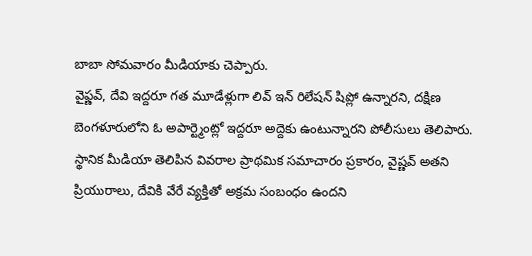బాబా సోమవారం మీడియాకు చెప్పారు.
వైఫ్ణవ్, దేవి ఇద్దరూ గత మూడేళ్లుగా లివ్ ఇన్ రిలేషన్ షిప్లో ఉన్నారని, దక్షిణ బెంగళూరులోని ఓ అపార్ట్మెంట్లో ఇద్దరూ అద్దెకు ఉంటున్నారని పోలీసులు తెలిపారు.
స్థానిక మీడియా తెలిపిన వివరాల ప్రాథమిక సమాచారం ప్రకారం, వైష్ణవ్ అతని ప్రియురాలు, దేవికి వేరే వ్యక్తితో అక్రమ సంబంధం ఉందని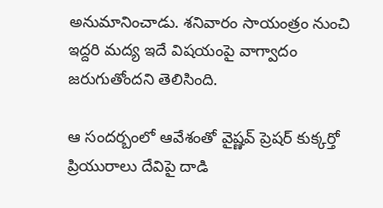అనుమానించాడు. శనివారం సాయంత్రం నుంచి ఇద్దరి మద్య ఇదే విషయంపై వాగ్వాదం జరుగుతోందని తెలిసింది.

ఆ సందర్బంలో ఆవేశంతో వైష్ణవ్ ప్రెషర్ కుక్కర్తో ప్రియురాలు దేవిపై దాడి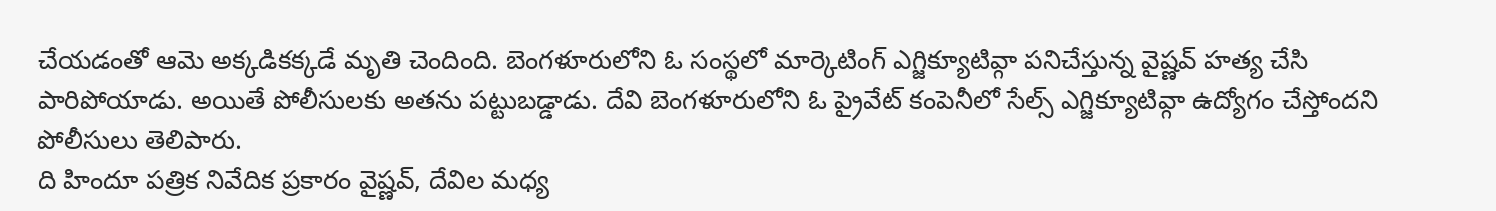చేయడంతో ఆమె అక్కడికక్కడే మృతి చెందింది. బెంగళూరులోని ఓ సంస్థలో మార్కెటింగ్ ఎగ్జిక్యూటివ్గా పనిచేస్తున్న వైష్ణవ్ హత్య చేసి పారిపోయాడు. అయితే పోలీసులకు అతను పట్టుబడ్డాడు. దేవి బెంగళూరులోని ఓ ప్రైవేట్ కంపెనీలో సేల్స్ ఎగ్జిక్యూటివ్గా ఉద్యోగం చేస్తోందని పోలీసులు తెలిపారు.
ది హిందూ పత్రిక నివేదిక ప్రకారం వైష్ణవ్, దేవిల మధ్య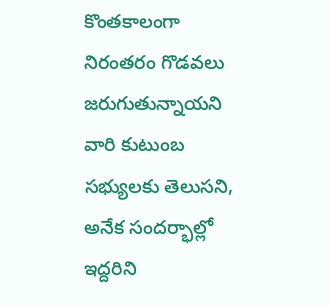కొంతకాలంగా నిరంతరం గొడవలు జరుగుతున్నాయని వారి కుటుంబ సభ్యులకు తెలుసని, అనేక సందర్భాల్లో ఇద్దరిని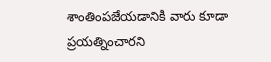శాంతింపజేయడానికి వారు కూడా ప్రయత్నించారని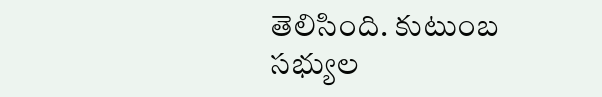తెలిసింది. కుటుంబ సభ్యుల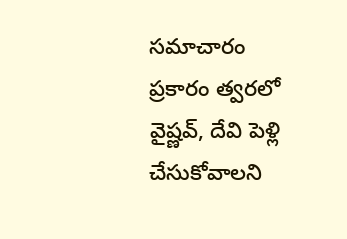సమాచారం ప్రకారం త్వరలో వైష్ణవ్, దేవి పెళ్లి చేసుకోవాలని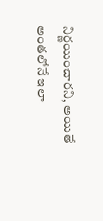నిర్ణయించారని, అయితే అంతలోనే ఇలా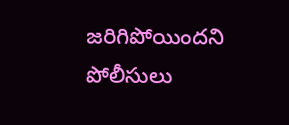జరిగిపోయిందని పోలీసులు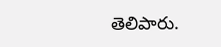తెలిపారు.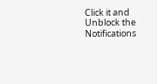Click it and Unblock the Notifications